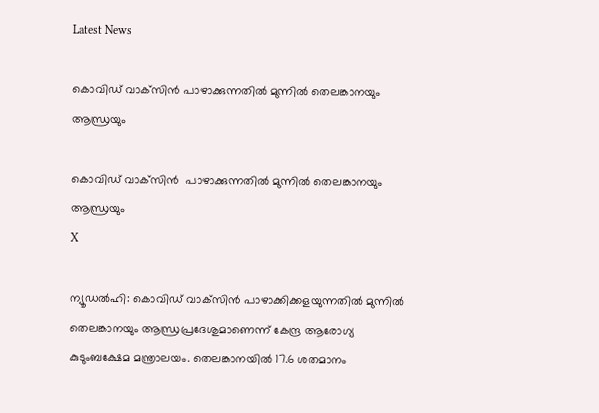Latest News

കൊവിഡ് വാക്‌സിന്‍ പാഴാക്കുന്നതില്‍ മുന്നില്‍ തെലങ്കാനയും ആന്ധ്രയും

കൊവിഡ് വാക്‌സിന്‍  പാഴാക്കുന്നതില്‍ മുന്നില്‍ തെലങ്കാനയും ആന്ധ്രയും
X

ന്യൂഡല്‍ഹി: കൊവിഡ് വാക്‌സിന്‍ പാഴാക്കിക്കളയുന്നതില്‍ മുന്നില്‍ തെലങ്കാനയും ആന്ധ്രപ്രദേശുമാണെന്ന് കേന്ദ്ര ആരോഗ്യ കുടുംബക്ഷേമ മന്ത്രാലയം. തെലങ്കാനയില്‍ 17.6 ശതമാനം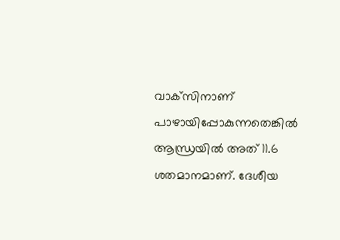വാക്‌സിനാണ് പാഴായിപ്പോകുന്നതെങ്കില്‍ ആന്ധ്രയില്‍ അത് 11.6 ശതമാനമാണ്. ദേശീയ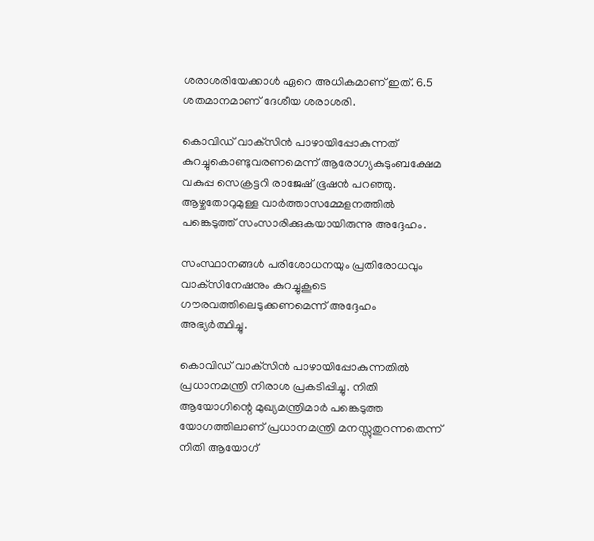ശരാശരിയേക്കാള്‍ ഏറെ അധികമാണ് ഇത്. 6.5 ശതമാനമാണ് ദേശീയ ശരാശരി.

കൊവിഡ് വാക്‌സിന്‍ പാഴായിപ്പോകുന്നത് കുറച്ചുകൊണ്ടുവരണമെന്ന് ആരോഗ്യകുടുംബക്ഷേമ വകുപ്പ സെക്രട്ടറി രാജേഷ് ഭൂഷന്‍ പറഞ്ഞു. ആഴ്ചതോറുമുള്ള വാര്‍ത്താസമ്മേളനത്തില്‍ പങ്കെടുത്ത് സംസാരിക്കുകയായിരുന്നു അദ്ദേഹം.

സംസ്ഥാനങ്ങള്‍ പരിശോധനയും പ്രതിരോധവും വാക്‌സിനേഷനും കുറച്ചുകൂടെ ഗൗരവത്തിലെടുക്കണമെന്ന് അദ്ദേഹം അഭ്യര്‍ത്ഥിച്ചു.

കൊവിഡ് വാക്‌സിന്‍ പാഴായിപ്പോകുന്നതില്‍ പ്രധാനമന്ത്രി നിരാശ പ്രകടിപ്പിച്ചു. നിതി ആയോഗിന്റെ മുഖ്യമന്ത്രിമാര്‍ പങ്കെടുത്ത യോഗത്തിലാണ് പ്രധാനമന്ത്രി മനസ്സുതുറന്നതെന്ന് നിതി ആയോഗ്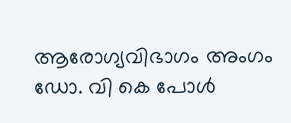ആരോഗ്യവിഭാഗം അംഗം ഡോ. വി കെ പോള്‍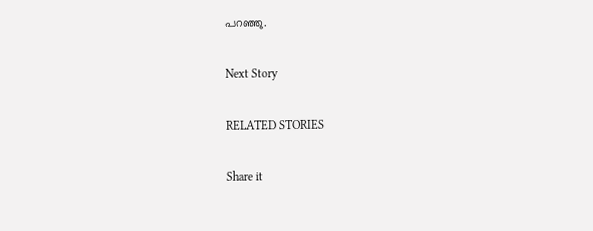പറഞ്ഞു.

Next Story

RELATED STORIES

Share it